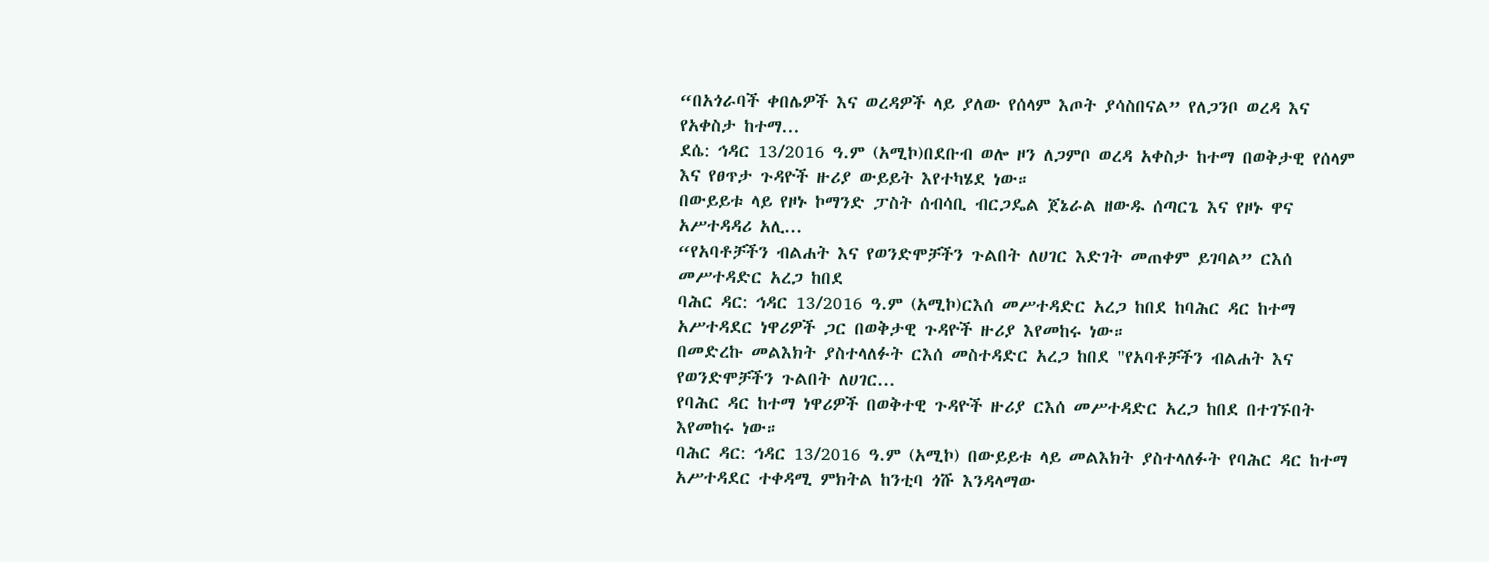“በአጎራባች ቀበሌዎች እና ወረዳዎች ላይ ያለው የሰላም እጦት ያሳስበናል” የለጋንቦ ወረዳ እና የአቀስታ ከተማ...
ደሴ: ኅዳር 13/2016 ዓ.ም (አሚኮ)በደቡብ ወሎ ዞን ለጋምቦ ወረዳ አቀስታ ከተማ በወቅታዊ የሰላም እና የፀጥታ ጉዳዮች ዙሪያ ውይይት እየተካሄደ ነው።
በውይይቱ ላይ የዞኑ ኮማንድ ፓስት ሰብሳቢ ብርጋዴል ጀኔራል ዘውዱ ሰጣርጌ እና የዞኑ ዋና አሥተዳዳሪ አሊ...
“የአባቶቻችን ብልሐት እና የወንድሞቻችን ጉልበት ለሀገር እድገት መጠቀም ይገባል” ርእሰ መሥተዳድር አረጋ ከበደ
ባሕር ዳር: ኅዳር 13/2016 ዓ.ም (አሚኮ)ርእሰ መሥተዳድር አረጋ ከበደ ከባሕር ዳር ከተማ አሥተዳደር ነዋሪዎች ጋር በወቅታዊ ጉዳዮች ዙሪያ እየመከሩ ነው።
በመድረኩ መልእክት ያስተላለፉት ርእሰ መስተዳድር አረጋ ከበደ "የአባቶቻችን ብልሐት እና የወንድሞቻችን ጉልበት ለሀገር...
የባሕር ዳር ከተማ ነዋሪዎች በወቅተዊ ጉዳዮች ዙሪያ ርእሰ መሥተዳድር አረጋ ከበደ በተገኙበት እየመከሩ ነው።
ባሕር ዳር: ኅዳር 13/2016 ዓ.ም (አሚኮ) በውይይቱ ላይ መልእክት ያስተላለፉት የባሕር ዳር ከተማ አሥተዳደር ተቀዳሚ ምክትል ከንቲባ ጎሹ እንዳላማው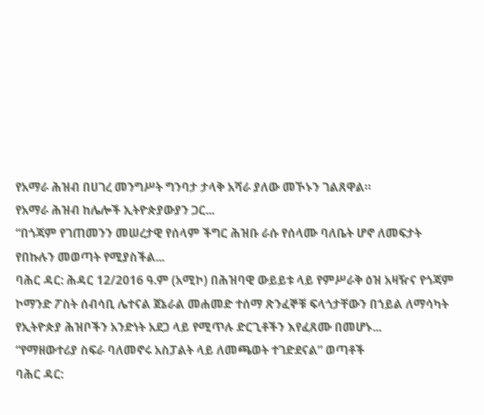የአማራ ሕዝብ በሀገረ መንግሥት ግንባታ ታላቅ አሻራ ያለው መኾኑን ገልጸዋል።
የአማራ ሕዝብ ከሌሎች ኢትዮጵያውያን ጋር...
“በጎጃም የገጠመንን መሠረታዊ የሰላም ችግር ሕዝቡ ራሱ የሰላሙ ባለቤት ሆኖ ለመፍታት የበኩሉን መወጣት የሚያስችል...
ባሕር ዳር: ሕዳር 12/2016 ዓ.ም (አሚኮ) በሕዝባዊ ውይይቱ ላይ የምሥራቅ ዕዝ አዛዥና የጎጃም ኮማንድ ፖስት ሰብሳቢ ሌተናል ጀኔራል መሐመድ ተሰማ ጽንፈኞቹ ፍላጎታቸውን በኀይል ለማሳካት የኢትዮጵያ ሕዝቦችን አንድነት አደጋ ላይ የሚጥሉ ድርጊቶችን እየፈጸሙ በመሆኑ...
“የማዘውተሪያ ስፍራ ባለመኖሩ አስፓልት ላይ ለመጫወት ተገድደናል” ወጣቶች
ባሕር ዳር: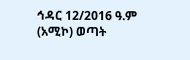ኅዳር 12/2016 ዓ.ም (አሚኮ) ወጣት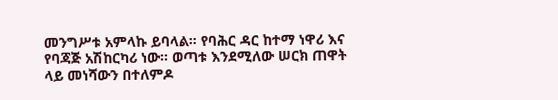መንግሥቱ አምላኩ ይባላል። የባሕር ዳር ከተማ ነዋሪ እና የባጃጅ አሽከርካሪ ነው። ወጣቱ እንደሚለው ሠርክ ጠዋት ላይ መነሻውን በተለምዶ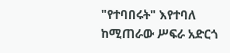"የተባበሩት" እየተባለ ከሚጠራው ሥፍራ አድርጎ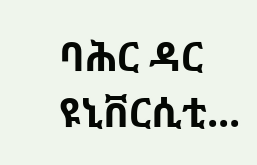ባሕር ዳር ዩኒቨርሲቲ...